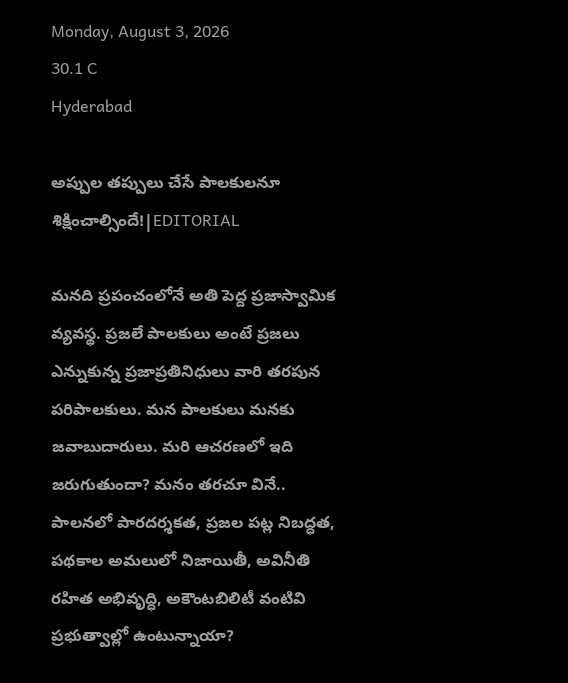Monday, August 3, 2026
30.1 C
Hyderabad

అప్పుల తప్పులు చేసే పాలకులనూ శిక్షించాల్సిందే!|EDITORIAL

మనది ప్రపంచంలోనే అతి పెద్ద ప్రజాస్వామిక వ్యవస్థ. ప్రజలే పాలకులు అంటే ప్రజలు ఎన్నుకున్న ప్రజాప్రతినిధులు వారి తరపున పరిపాలకులు. మన పాలకులు మనకు జవాబుదారులు. మరి ఆచరణలో ఇది జరుగుతుందా? మనం తరచూ వినే.. పాలనలో పారదర్శకత, ప్రజల పట్ల నిబద్ధత, పథకాల అమలులో నిజాయితీ, అవినీతి రహిత అభివృద్ధి, అకౌంటబిలిటీ వంటివి ప్రభుత్వాల్లో ఉంటున్నాయా?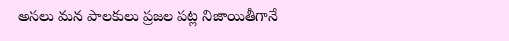అసలు మన పాలకులు ప్రజల పట్ల నిజాయితీగానే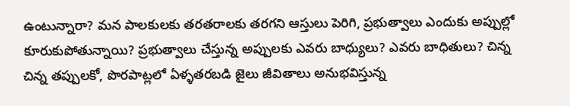ఉంటున్నారా? మన పాలకులకు తరతరాలకు తరగని ఆస్తులు పెరిగి, ప్రభుత్వాలు ఎందుకు అప్పుల్లో కూరుకుపోతున్నాయి? ప్రభుత్వాలు చేస్తున్న అప్పులకు ఎవరు బాధ్యులు? ఎవరు బాధితులు? చిన్న చిన్న తప్పులకో, పొరపాట్లలో ఏళ్ళతరబడి జైలు జీవితాలు అనుభవిస్తున్న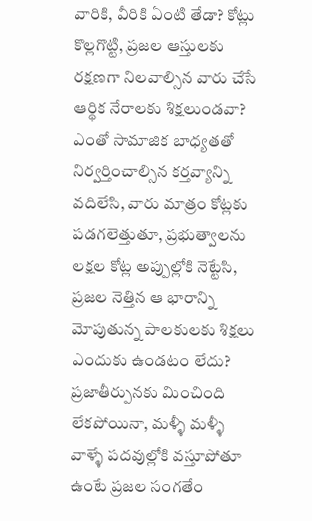వారికి, వీరికి ఏంటి తేడా? కోట్లు కొల్లగొట్టి, ప్రజల ఆస్తులకు రక్షణగా నిలవాల్సిన వారు చేసే ఆర్థిక నేరాలకు శిక్షలుండవా? ఎంతో సామాజిక బాధ్యతతో నిర్వర్తించాల్సిన కర్తవ్యాన్ని వదిలేసి, వారు మాత్రం కోట్లకు పడగలెత్తుతూ, ప్రభుత్వాలను లక్షల కోట్ల అప్పుల్లోకి నెట్టేసి, ప్రజల నెత్తిన ఆ భారాన్ని మోపుతున్న పాలకులకు శిక్షలు ఎందుకు ఉండటం లేదు? ప్రజాతీర్పునకు మించింది లేకపోయినా, మళ్ళీ మళ్ళీ వాళ్ళే పదవుల్లోకి వస్తూపోతూ ఉంటే ప్రజల సంగతేం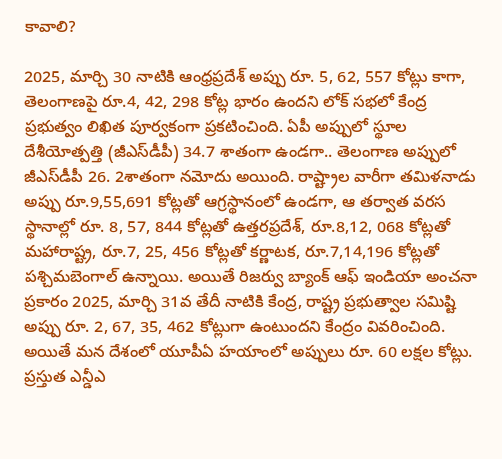కావాలి?

2025, మార్చి 30 నాటికి ఆంధ్రప్రదేశ్ అప్పు రూ. 5, 62, 557 కోట్లు కాగా, తెలంగాణపై రూ.4, 42, 298 కోట్ల భారం ఉందని లోక్ సభలో కేంద్ర ప్రభుత్వం లిఖిత పూర్వకంగా ప్రకటించింది. ఏపీ అప్పులో స్థూల దేశీయోత్పత్తి (జీఎస్‌డీపీ) 34.7 శాతంగా ఉండగా.. తెలంగాణ అప్పులో జీఎస్‌డీపీ 26. 2శాతంగా నమోదు అయింది. రాష్ట్రాల వారీగా తమిళనాడు అప్పు రూ.9,55,691 కోట్లతో ఆగ్రస్థానంలో ఉండగా, ఆ తర్వాత వరస స్థానాల్లో రూ. 8, 57, 844 కోట్లతో ఉత్తరప్రదేశ్, రూ.8,12, 068 కోట్లతో మహారాష్ట్ర, రూ.7, 25, 456 కోట్లతో కర్ణాటక, రూ.7,14,196 కోట్లతో పశ్చిమబెంగాల్‌ ఉన్నాయి. అయితే రిజర్వు బ్యాంక్ ఆఫ్ ఇండియా అంచనా ప్రకారం 2025, మార్చి 31వ తేదీ నాటికి కేంద్ర, రాష్ట్ర ప్రభుత్వాల సమిష్టి అప్పు రూ. 2, 67, 35, 462 కోట్లుగా ఉంటుందని కేంద్రం వివరించింది. అయితే మన దేశంలో యూపీఏ హయాంలో అప్పులు రూ. 60 లక్షల కోట్లు. ప్రస్తుత ఎన్డీఎ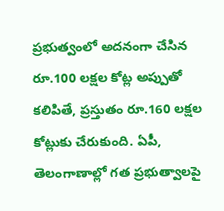ప్రభుత్వంలో అదనంగా చేసిన రూ.100 లక్షల కోట్ల అప్పుతో కలిపితే, ప్రస్తుతం రూ.160 లక్షల కోట్లుకు చేరుకుంది. ఏపీ, తెలంగాణాల్లో గత ప్రభుత్వాలపై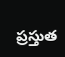ప్రస్తుత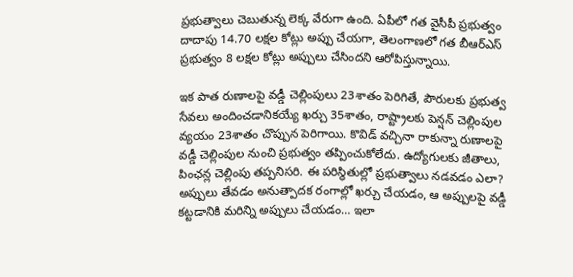ప్రభుత్వాలు చెబుతున్న లెక్క వేరుగా ఉంది. ఏపీలో గత వైసీపీ ప్రభుత్వం దాదాపు 14.70 లక్షల కోట్లు అప్పు చేయగా, తెలంగాణలో గత బీఆర్ఎస్ ప్రభుత్వం 8 లక్షల కోట్లు అప్పులు చేసిందని ఆరోపిస్తున్నాయి.

ఇక పాత రుణాలపై వడ్డీ చెల్లింపులు 23శాతం పెరిగితే, పౌరులకు ప్రభుత్వ సేవలు అందించడానికయ్యే ఖర్చు 35శాతం, రాష్ట్రాలకు పెన్షన్‌ చెల్లింపుల వ్యయం 23శాతం చొప్పున పెరిగాయి. కొవిడ్‌ వచ్చినా రాకున్నా రుణాలపై వడ్డీ చెల్లింపుల నుంచి ప్రభుత్వం తప్పించుకోలేదు. ఉద్యోగులకు జీతాలు, పింఛన్ల చెల్లింపు తప్పనిసరి. ఈ పరిస్థితుల్లో ప్రభుత్వాలు నడవడం ఎలా? అప్పులు తేవడం అనుత్పాదక రంగాల్లో ఖర్చు చేయడం, ఆ అప్పులపై వడ్డీ కట్టడానికి మరిన్ని అప్పులు చేయడం… ఇలా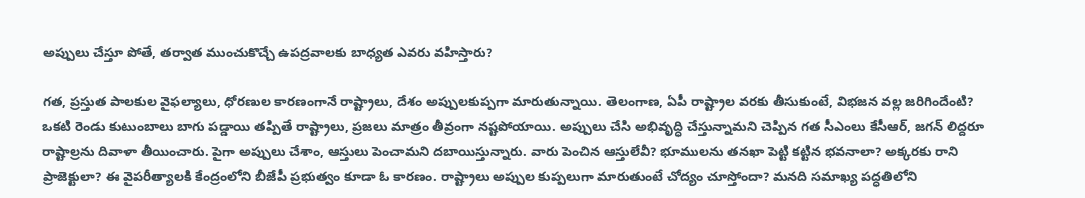అప్పులు చేస్తూ పోతే, తర్వాత ముంచుకొచ్చే ఉపద్రవాలకు బాధ్యత ఎవరు వహిస్తారు?

గత, ప్రస్తుత పాలకుల వైఫల్యాలు, ధోరణుల కారణంగానే రాష్ట్రాలు, దేశం అప్పులకుప్పగా మారుతున్నాయి. తెలంగాణ, ఏపీ రాష్ట్రాల వరకు తీసుకుంటే, విభజన వల్ల జరిగిందేంటి? ఒకటి రెండు కుటుంబాలు బాగు పడ్డాయి తప్పితే రాష్ట్రాలు, ప్రజలు మాత్రం తీవ్రంగా నష్టపోయాయి. అప్పులు చేసి అభివృద్ధి చేస్తున్నామని చెప్పిన గత సీఎంలు కేసీఆర్‌, జగన్‌ లిద్దరూ రాష్టాల్రను దివాళా తీయించారు. పైగా అప్పులు చేశాం, ఆస్తులు పెంచామని దబాయిస్తున్నారు. వారు పెంచిన ఆస్తులేవీ? భూములను తనఖా పెట్టి కట్టిన భవనాలా? అక్కరకు రాని ప్రాజెక్టులా? ఈ వైపరీత్యాలకి కేంద్రంలోని బీజేపీ ప్రభుత్వం కూడా ఓ కారణం. రాష్ట్రాలు అప్పుల కుప్పలుగా మారుతుంటే చోద్యం చూస్తోందా? మనది సమాఖ్య పద్ధతిలోని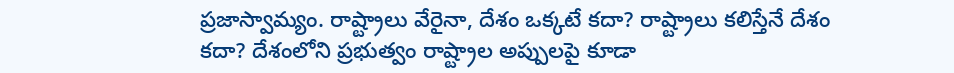ప్రజాస్వామ్యం. రాష్ట్రాలు వేరైనా, దేశం ఒక్కటే కదా? రాష్ట్రాలు కలిస్తేనే దేశం కదా? దేశంలోని ప్రభుత్వం రాష్ట్రాల అప్పులపై కూడా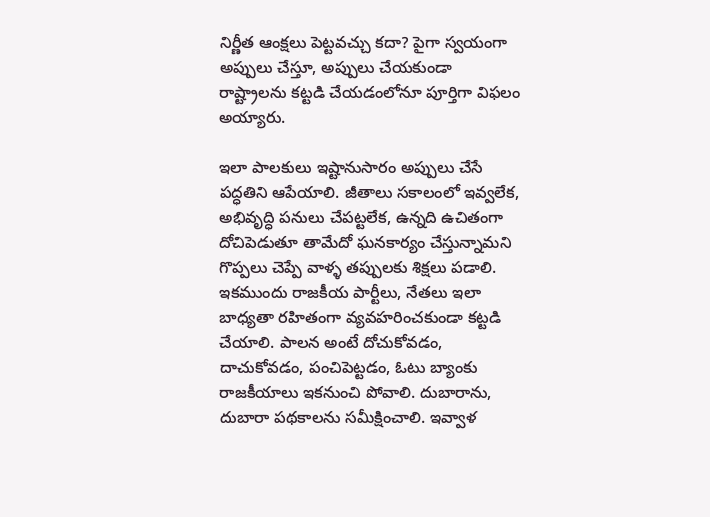నిర్ణీత ఆంక్షలు పెట్టవచ్చు కదా? పైగా స్వయంగా అప్పులు చేస్తూ, అప్పులు చేయకుండా రాష్ట్రాలను కట్టడి చేయడంలోనూ పూర్తిగా విఫలం అయ్యారు.

ఇలా పాలకులు ఇష్టానుసారం అప్పులు చేసే పద్ధతిని ఆపేయాలి. జీతాలు సకాలంలో ఇవ్వలేక, అభివృద్ధి పనులు చేపట్టలేక, ఉన్నది ఉచితంగా దోచిపెడుతూ తామేదో ఘనకార్యం చేస్తున్నామని గొప్పలు చెప్పే వాళ్ళ తప్పులకు శిక్షలు పడాలి. ఇకముందు రాజకీయ పార్టీలు, నేతలు ఇలా బాధ్యతా రహితంగా వ్యవహరించకుండా కట్టడి చేయాలి. పాలన అంటే దోచుకోవడం, దాచుకోవడం, పంచిపెట్టడం, ఓటు బ్యాంకు రాజకీయాలు ఇకనుంచి పోవాలి. దుబారాను, దుబారా పథకాలను సమీక్షించాలి. ఇవ్వాళ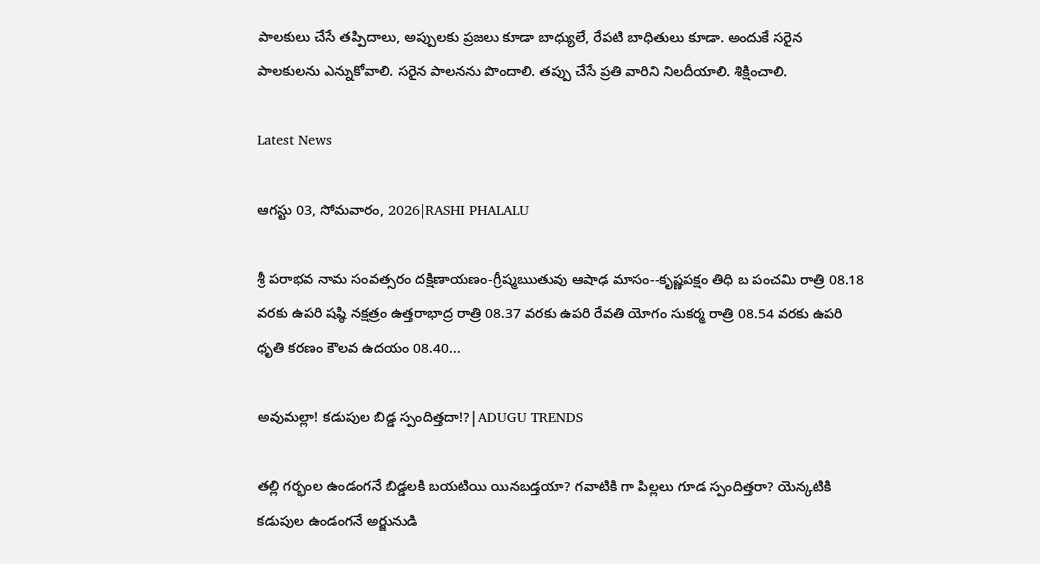పాలకులు చేసే తప్పిదాలు, అప్పులకు ప్రజలు కూడా బాధ్యులే, రేపటి బాధితులు కూడా. అందుకే సరైన పాలకులను ఎన్నుకోవాలి. సరైన పాలనను పొందాలి. తప్పు చేసే ప్రతి వారిని నిలదీయాలి. శిక్షించాలి.

Latest News

ఆగస్టు 03, సోమవారం, 2026|RASHI PHALALU

శ్రీ పరాభవ నామ సంవత్సరం దక్షిణాయణం-గ్రీష్మఋతువు ఆషాఢ మాసం--కృష్ణపక్షం తిధి బ పంచమి రాత్రి 08.18 వరకు ఉపరి షష్ఠి నక్షత్రం ఉత్తరాభాద్ర రాత్రి 08.37 వరకు ఉపరి రేవతి యోగం సుకర్మ రాత్రి 08.54 వరకు ఉపరి ధృతి కరణం కౌలవ ఉదయం 08.40...

అవుమల్లా! కడుపుల బిడ్డ స్పందిత్తదా!?|ADUGU TRENDS

తల్లి గర్భంల ఉండంగనే బిడ్డలకి బయటియి యినబడ్తయా? గవాటికి గా పిల్లలు గూడ స్పందిత్తరా? యెన్కటికి కడుపుల ఉండంగనే అర్జునుడి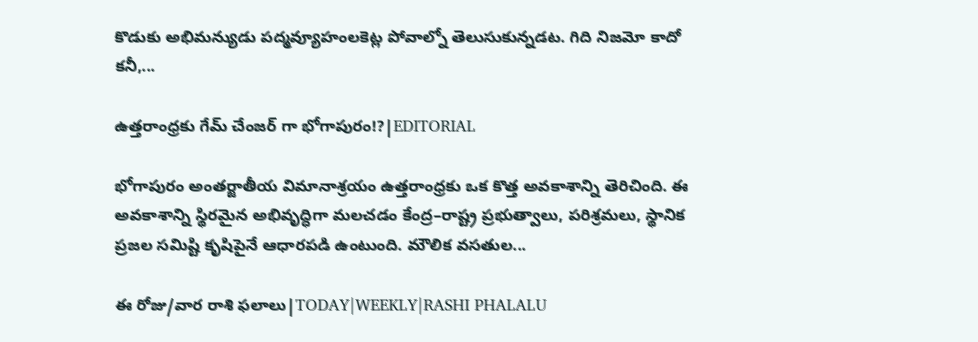కొడుకు అభిమన్యుడు పద్మవ్యూహంలకెట్ల పోవాల్నో తెలుసుకున్నడట. గిది నిజమో కాదో కనీ,...

ఉత్తరాంధ్రకు గేమ్ చేంజర్ గా భోగాపురం!?|EDITORIAL

భోగాపురం అంతర్జాతీయ విమానాశ్రయం ఉత్తరాంధ్రకు ఒక కొత్త అవకాశాన్ని తెరిచింది. ఈ అవకాశాన్ని స్థిరమైన అభివృద్ధిగా మలచడం కేంద్ర–రాష్ట్ర ప్రభుత్వాలు, పరిశ్రమలు, స్థానిక ప్రజల సమిష్టి కృషిపైనే ఆధారపడి ఉంటుంది. మౌలిక వసతుల...

ఈ రోజు/వార రాశి ఫలాలు|TODAY|WEEKLY|RASHI PHALALU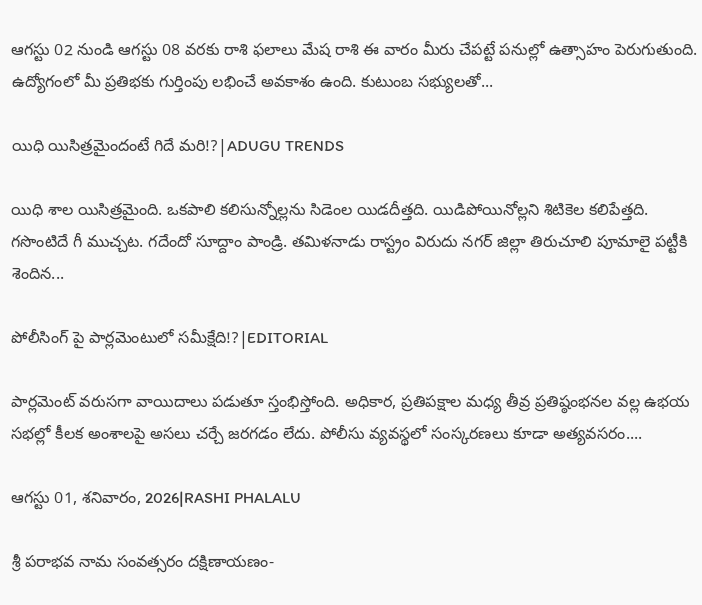ఆగస్టు 02 నుండి ఆగస్టు 08 వరకు రాశి ఫలాలు మేష రాశి ఈ వారం మీరు చేపట్టే పనుల్లో ఉత్సాహం పెరుగుతుంది. ఉద్యోగంలో మీ ప్రతిభకు గుర్తింపు లభించే అవకాశం ఉంది. కుటుంబ సభ్యులతో...

యిధి యిసిత్రమైందంటే గిదే మరి!?|ADUGU TRENDS

యిధి శాల యిసిత్రమైంది. ఒకపాలి కలిసున్నోల్లను సిడెంల యిడదీత్తది. యిడిపోయినోల్లని శిటికెల కలిపేత్తది. గసొంటిదే గీ ముచ్చట. గదేందో సూద్దాం పాండ్రి. తమిళనాడు రాస్ట్రం విరుదు నగర్ జిల్లా తిరుచూలి పూమాలై పట్టీకి శెందిన...

పోలీసింగ్ పై పార్లమెంటులో సమీక్షేది!?|EDITORIAL

పార్లమెంట్ వరుసగా వాయిదాలు పడుతూ స్తంభిస్తోంది. అధికార, ప్రతిపక్షాల మధ్య తీవ్ర ప్రతిష్ఠంభనల వల్ల ఉభయ సభల్లో కీలక అంశాలపై అసలు చర్చే జరగడం లేదు. పోలీసు వ్యవస్థలో సంస్కరణలు కూడా అత్యవసరం....

ఆగస్టు 01, శనివారం, 2026|RASHI PHALALU

శ్రీ పరాభవ నామ సంవత్సరం దక్షిణాయణం-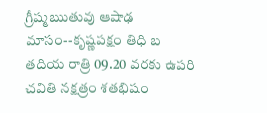గ్రీష్మఋతువు ఆషాఢ మాసం--కృష్ణపక్షం తిధి బ తదియ రాత్రి 09.20 వరకు ఉపరి చవితి నక్షత్రం శతభిషం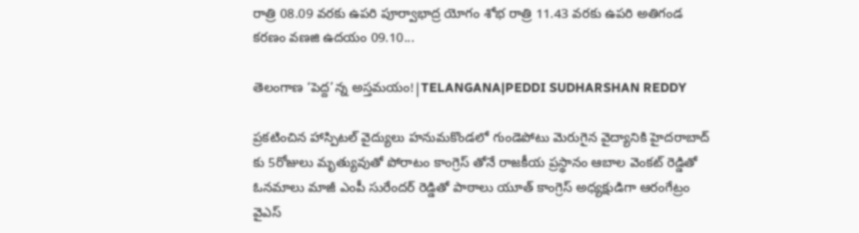రాత్రి 08.09 వరకు ఉపరి పూర్వాభాద్ర యోగం శోభ రాత్రి 11.43 వరకు ఉపరి అతిగండ కరణం వణజి ఉదయం 09.10...

తెలంగాణ ‘పెద్ద’న్న అస్తమయం!|TELANGANA|PEDDI SUDHARSHAN REDDY

ప్రకటించిన హాస్పిటల్ వైద్యులు హనుమకొండలో గుండెపోటు మెరుగైన వైద్యానికి హైదరాబాద్ కు 5రోజులు మృత్యువుతో పోరాటం కాంగ్రెస్ తోనే రాజకీయ ప్రస్థానం ఆబాల వెంకట్ రెడ్డితో ఓనమాలు మాజీ ఎంపీ సురేందర్ రెడ్డితో పాఠాలు యూత్ కాంగ్రెస్ అధ్యక్షుడిగా ఆరంగేట్రం వైఎస్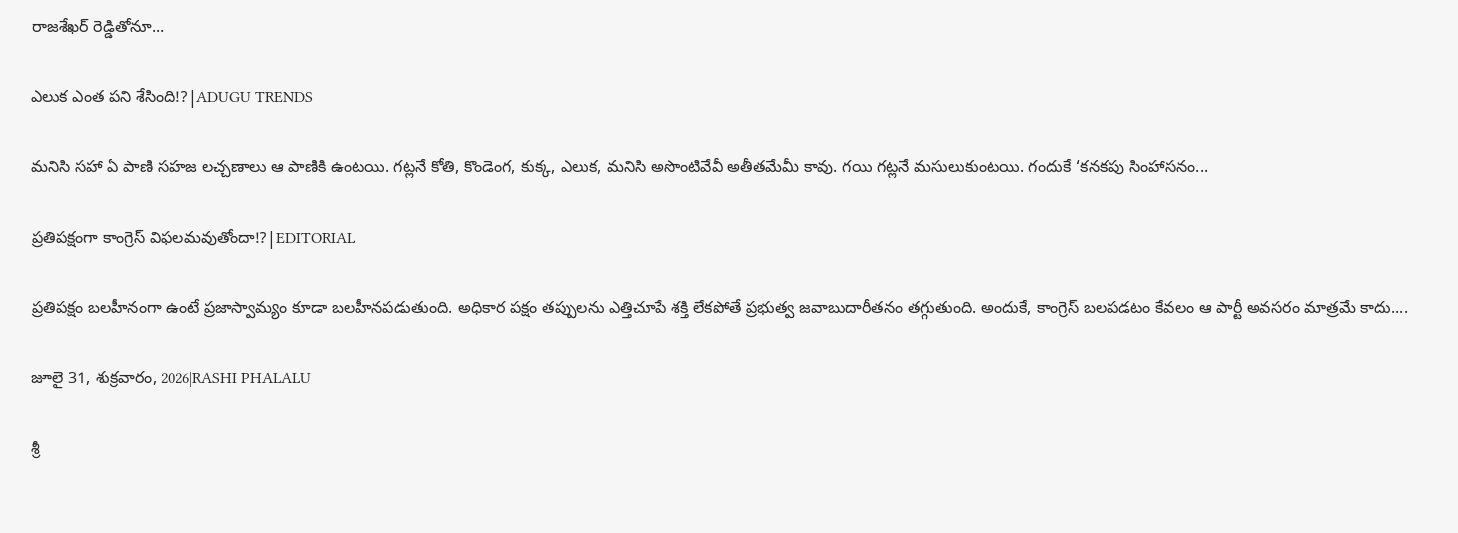రాజశేఖర్ రెడ్డితోనూ...

ఎలుక ఎంత పని శేసింది!?|ADUGU TRENDS

మనిసి సహా ఏ పాణి సహజ లచ్చణాలు ఆ పాణికి ఉంటయి. గట్లనే కోతి, కొండెంగ, కుక్క, ఎలుక, మనిసి అసొంటివేవీ అతీతమేమీ కావు. గయి గట్లనే మసులుకుంటయి. గందుకే ‘కనకపు సింహాసనం...

ప్రతిపక్షంగా కాంగ్రెస్ విఫలమవుతోందా!?|EDITORIAL

ప్రతిపక్షం బలహీనంగా ఉంటే ప్రజాస్వామ్యం కూడా బలహీనపడుతుంది. అధికార పక్షం తప్పులను ఎత్తిచూపే శక్తి లేకపోతే ప్రభుత్వ జవాబుదారీతనం తగ్గుతుంది. అందుకే, కాంగ్రెస్ బలపడటం కేవలం ఆ పార్టీ అవసరం మాత్రమే కాదు....

జూలై 31, శుక్రవారం, 2026|RASHI PHALALU

శ్రీ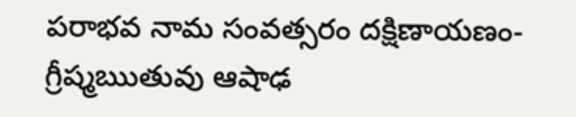పరాభవ నామ సంవత్సరం దక్షిణాయణం-గ్రీష్మఋతువు ఆషాఢ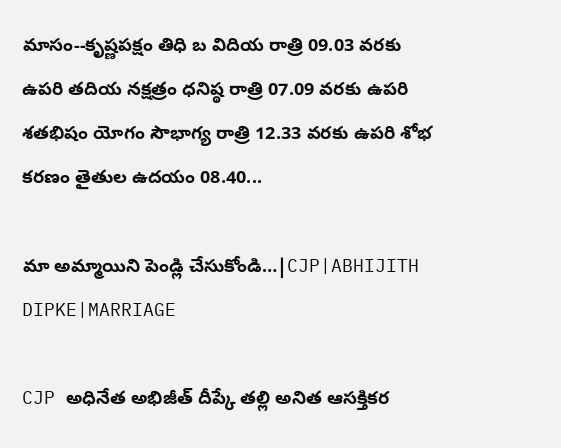మాసం--కృష్ణపక్షం తిధి బ విదియ రాత్రి 09.03 వరకు ఉపరి తదియ నక్షత్రం ధనిష్ఠ రాత్రి 07.09 వరకు ఉపరి శతభిషం యోగం సౌభాగ్య రాత్రి 12.33 వరకు ఉపరి శోభ కరణం తైతుల ఉదయం 08.40...

మా అమ్మాయిని పెండ్లి చేసుకోండి…|CJP|ABHIJITH DIPKE|MARRIAGE

CJP అధినేత అభిజీత్ దీప్కే తల్లి అనిత ఆసక్తికర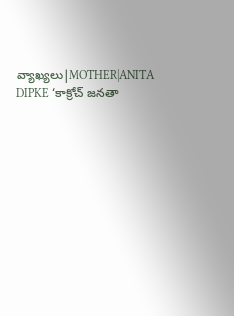వ్యాఖ్యలు|MOTHER|ANITA DIPKE ‘కాక్రోచ్ జనతా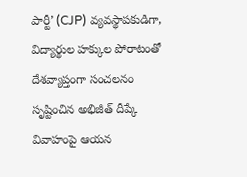పార్టీ’ (CJP) వ్యవస్థాపకుడిగా, విద్యార్థుల హక్కుల పోరాటంతో దేశవ్యాప్తంగా సంచలనం సృష్టించిన అభిజీత్ దీప్కే వివాహంపై ఆయన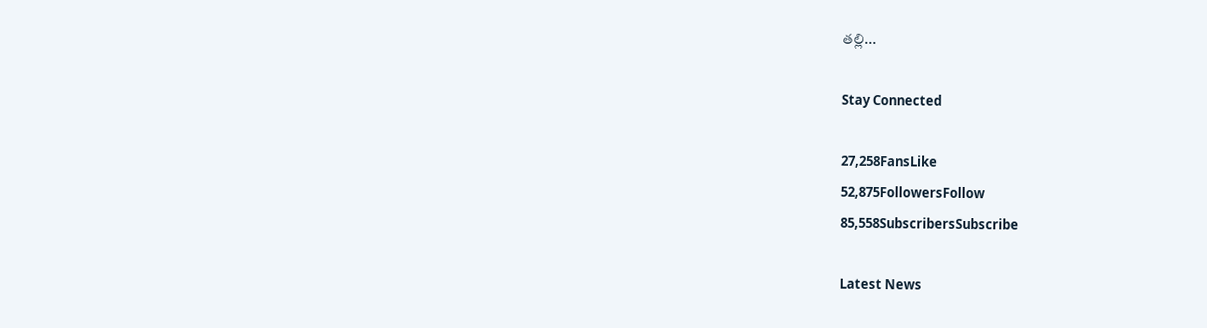తల్లి...

Stay Connected

27,258FansLike
52,875FollowersFollow
85,558SubscribersSubscribe

Latest News